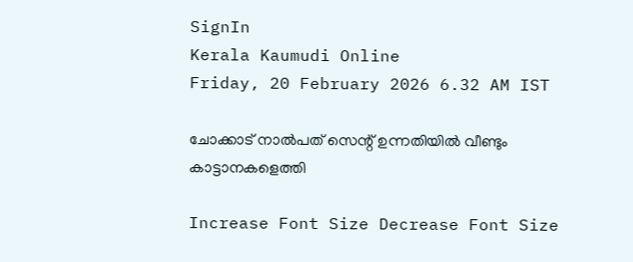SignIn
Kerala Kaumudi Online
Friday, 20 February 2026 6.32 AM IST

ചോക്കാട് നാൽപത് സെന്റ് ഉന്നതിയിൽ വീണ്ടും കാട്ടാനകളെത്തി

Increase Font Size Decrease Font Size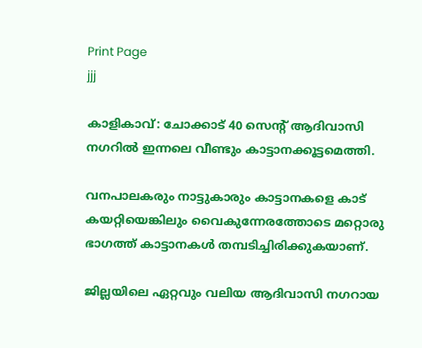Print Page
jjj

കാളികാവ്: ചോക്കാട് 40 സെന്റ് ആദിവാസി നഗറിൽ ഇന്നലെ വീണ്ടും കാട്ടാനക്കൂട്ടമെത്തി.

വനപാലകരും നാട്ടുകാരും കാട്ടാനകളെ കാട് കയറ്റിയെങ്കിലും വൈകുന്നേരത്തോടെ മറ്റൊരു ഭാഗത്ത് കാട്ടാനകൾ തമ്പടിച്ചിരിക്കുകയാണ്.

ജില്ലയിലെ ഏറ്റവും വലിയ ആദിവാസി നഗറായ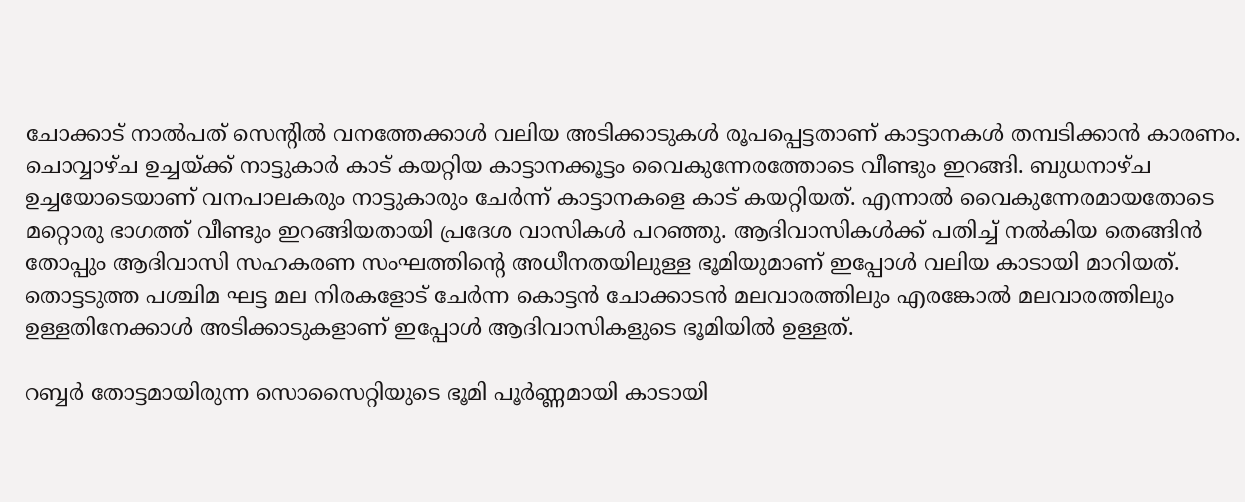ചോക്കാട് നാൽപത് സെന്റിൽ വനത്തേക്കാൾ വലിയ അടിക്കാടുകൾ രൂപപ്പെട്ടതാണ് കാട്ടാനകൾ തമ്പടിക്കാൻ കാരണം. ചൊവ്വാഴ്ച ഉച്ചയ്ക്ക് നാട്ടുകാർ കാട് കയറ്റിയ കാട്ടാനക്കൂട്ടം വൈകുന്നേരത്തോടെ വീണ്ടും ഇറങ്ങി. ബുധനാഴ്ച ഉച്ചയോടെയാണ് വനപാലകരും നാട്ടുകാരും ചേർന്ന് കാട്ടാനകളെ കാട് കയറ്റിയത്. എന്നാൽ വൈകുന്നേരമായതോടെ മറ്റൊരു ഭാഗത്ത് വീണ്ടും ഇറങ്ങിയതായി പ്രദേശ വാസികൾ പറഞ്ഞു. ആദിവാസികൾക്ക് പതിച്ച് നൽകിയ തെങ്ങിൻ തോപ്പും ആദിവാസി സഹകരണ സംഘത്തിന്റെ അധീനതയിലുള്ള ഭൂമിയുമാണ് ഇപ്പോൾ വലിയ കാടായി മാറിയത്. തൊട്ടടുത്ത പശ്ചിമ ഘട്ട മല നിരകളോട് ചേർന്ന കൊട്ടൻ ചോക്കാടൻ മലവാരത്തിലും എരങ്കോൽ മലവാരത്തിലും ഉള്ളതിനേക്കാൾ അടിക്കാടുകളാണ് ഇപ്പോൾ ആദിവാസികളുടെ ഭൂമിയിൽ ഉള്ളത്.

റബ്ബർ തോട്ടമായിരുന്ന സൊസൈറ്റിയുടെ ഭൂമി പൂർണ്ണമായി കാടായി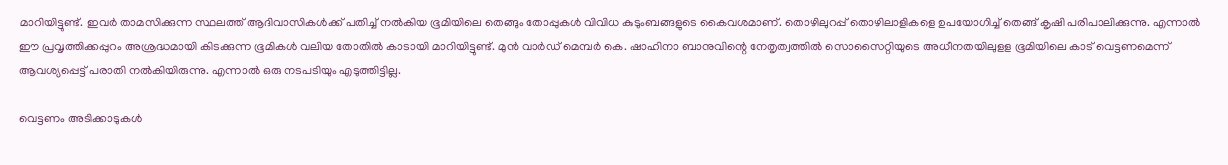മാറിയിട്ടുണ്ട്. ഇവർ താമസിക്കുന്ന സ്ഥലത്ത് ആദിവാസികൾക്ക് പതിച്ച് നൽകിയ ഭൂമിയിലെ തെങ്ങും തോപ്പുകൾ വിവിധ കുടുംബങ്ങളുടെ കൈവശമാണ്. തൊഴിലുറപ്പ് തൊഴിലാളികളെ ഉപയോഗിച്ച് തെങ്ങ് കൃഷി പരിപാലിക്കുന്നു. എന്നാൽ ഈ പ്രവൃത്തിക്കപ്പുറം അശ്രദ്ധമായി കിടക്കുന്ന ഭൂമികൾ വലിയ തോതിൽ കാടായി മാറിയിട്ടുണ്ട്. മുൻ വാർഡ് മെമ്പർ കെ. ഷാഹിനാ ബാനുവിന്റെ നേതൃത്വത്തിൽ സൊസൈറ്റിയുടെ അധീനതയിലുളള ഭൂമിയിലെ കാട് വെട്ടണമെന്ന് ആവശ്യപ്പെട്ട് പരാതി നൽകിയിരുന്നു. എന്നാൽ ഒരു നടപടിയും എടുത്തിട്ടില്ല.

വെട്ടണം അടിക്കാടുകൾ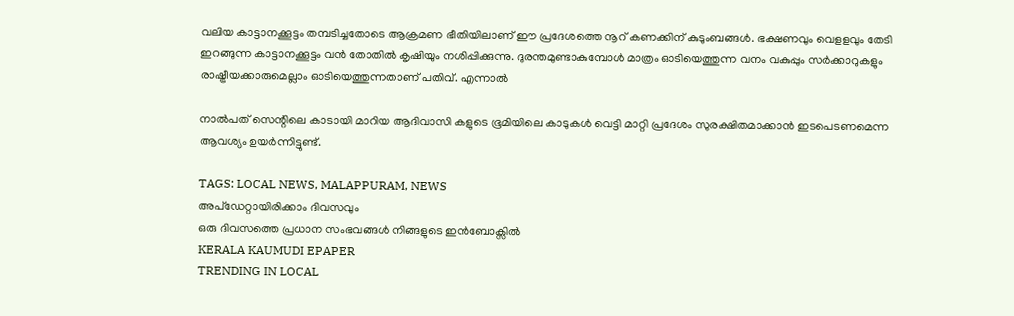വലിയ കാട്ടാനക്കൂട്ടം തമ്പടിച്ചതോടെ ആക്രമണ ഭീതിയിലാണ് ഈ പ്രദേശത്തെ നൂറ് കണക്കിന് കുടുംബങ്ങൾ. ഭക്ഷണവും വെളളവും തേടി ഇറങ്ങുന്ന കാട്ടാനക്കൂട്ടം വൻ തോതിൽ കൃഷിയും നശിപ്പിക്കുന്നു. ദുരന്തമുണ്ടാകുമ്പോൾ മാത്രം ഓടിയെത്തുന്ന വനം വകുപ്പും സർക്കാറുകളും രാഷ്ട്രീയക്കാരുമെല്ലാം ഓടിയെത്തുന്നതാണ് പതിവ്. എന്നാൽ

നാൽപത് സെന്റിലെ കാടായി മാറിയ ആദിവാസി കളുടെ ഭൂമിയിലെ കാടുകൾ വെട്ടി മാറ്റി പ്രദേശം സുരക്ഷിതമാക്കാൻ ഇടപെടണമെന്ന ആവശ്യം ഉയർന്നിട്ടുണ്ട്.

TAGS: LOCAL NEWS, MALAPPURAM, NEWS
അപ്ഡേറ്റായിരിക്കാം ദിവസവും
ഒരു ദിവസത്തെ പ്രധാന സംഭവങ്ങൾ നിങ്ങളുടെ ഇൻബോക്സിൽ
KERALA KAUMUDI EPAPER
TRENDING IN LOCAL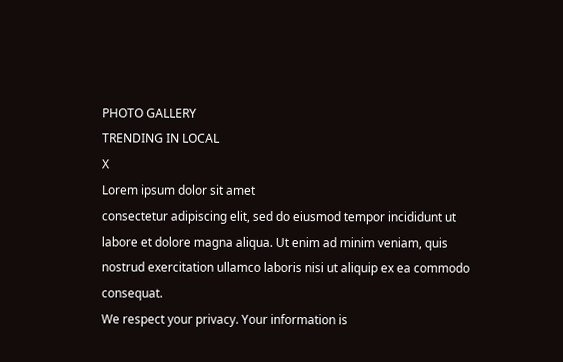PHOTO GALLERY
TRENDING IN LOCAL
X
Lorem ipsum dolor sit amet
consectetur adipiscing elit, sed do eiusmod tempor incididunt ut labore et dolore magna aliqua. Ut enim ad minim veniam, quis nostrud exercitation ullamco laboris nisi ut aliquip ex ea commodo consequat.
We respect your privacy. Your information is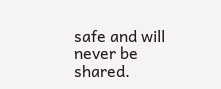safe and will never be shared.